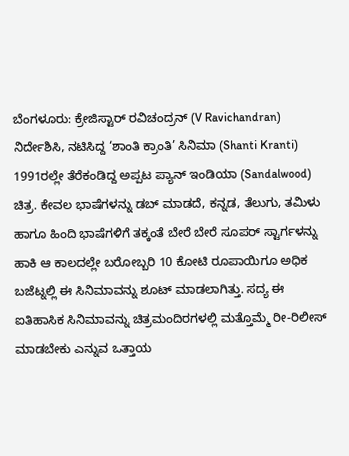ಬೆಂಗಳೂರು: ಕ್ರೇಜಿಸ್ಟಾರ್ ರವಿಚಂದ್ರನ್ (V Ravichandran) ನಿರ್ದೇಶಿಸಿ, ನಟಿಸಿದ್ದ ‘ಶಾಂತಿ ಕ್ರಾಂತಿ’ ಸಿನಿಮಾ (Shanti Kranti) 1991ರಲ್ಲೇ ತೆರೆಕಂಡಿದ್ದ ಅಪ್ಪಟ ಪ್ಯಾನ್ ಇಂಡಿಯಾ (Sandalwood) ಚಿತ್ರ. ಕೇವಲ ಭಾಷೆಗಳನ್ನು ಡಬ್ ಮಾಡದೆ, ಕನ್ನಡ, ತೆಲುಗು, ತಮಿಳು ಹಾಗೂ ಹಿಂದಿ ಭಾಷೆಗಳಿಗೆ ತಕ್ಕಂತೆ ಬೇರೆ ಬೇರೆ ಸೂಪರ್ ಸ್ಟಾರ್ಗಳನ್ನು ಹಾಕಿ ಆ ಕಾಲದಲ್ಲೇ ಬರೋಬ್ಬರಿ 10 ಕೋಟಿ ರೂಪಾಯಿಗೂ ಅಧಿಕ ಬಜೆಟ್ನಲ್ಲಿ ಈ ಸಿನಿಮಾವನ್ನು ಶೂಟ್ ಮಾಡಲಾಗಿತ್ತು. ಸದ್ಯ ಈ ಐತಿಹಾಸಿಕ ಸಿನಿಮಾವನ್ನು ಚಿತ್ರಮಂದಿರಗಳಲ್ಲಿ ಮತ್ತೊಮ್ಮೆ ರೀ-ರಿಲೀಸ್ ಮಾಡಬೇಕು ಎನ್ನುವ ಒತ್ತಾಯ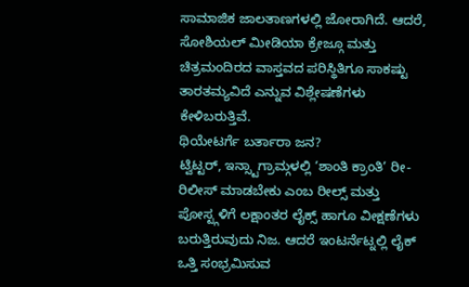ಸಾಮಾಜಿಕ ಜಾಲತಾಣಗಳಲ್ಲಿ ಜೋರಾಗಿದೆ. ಆದರೆ, ಸೋಶಿಯಲ್ ಮೀಡಿಯಾ ಕ್ರೇಜ್ಗೂ ಮತ್ತು ಚಿತ್ರಮಂದಿರದ ವಾಸ್ತವದ ಪರಿಸ್ಥಿತಿಗೂ ಸಾಕಷ್ಟು ತಾರತಮ್ಯವಿದೆ ಎನ್ನುವ ವಿಶ್ಲೇಷಣೆಗಳು ಕೇಳಿಬರುತ್ತಿವೆ.
ಥಿಯೇಟರ್ಗೆ ಬರ್ತಾರಾ ಜನ?
ಟ್ವಿಟ್ಟರ್, ಇನ್ಸ್ಟಾಗ್ರಾಮ್ಗಳಲ್ಲಿ ‘ಶಾಂತಿ ಕ್ರಾಂತಿ’ ರೀ-ರಿಲೀಸ್ ಮಾಡಬೇಕು ಎಂಬ ರೀಲ್ಸ್ ಮತ್ತು ಪೋಸ್ಟ್ಗಳಿಗೆ ಲಕ್ಷಾಂತರ ಲೈಕ್ಸ್ ಹಾಗೂ ವೀಕ್ಷಣೆಗಳು ಬರುತ್ತಿರುವುದು ನಿಜ. ಆದರೆ ಇಂಟರ್ನೆಟ್ನಲ್ಲಿ ಲೈಕ್ ಒತ್ತಿ ಸಂಭ್ರಮಿಸುವ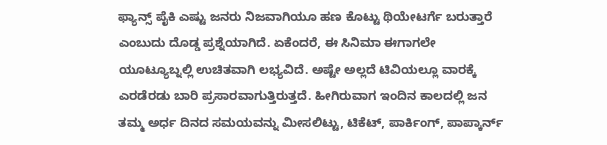ಫ್ಯಾನ್ಸ್ ಪೈಕಿ ಎಷ್ಟು ಜನರು ನಿಜವಾಗಿಯೂ ಹಣ ಕೊಟ್ಟು ಥಿಯೇಟರ್ಗೆ ಬರುತ್ತಾರೆ ಎಂಬುದು ದೊಡ್ಡ ಪ್ರಶ್ನೆಯಾಗಿದೆ. ಏಕೆಂದರೆ, ಈ ಸಿನಿಮಾ ಈಗಾಗಲೇ ಯೂಟ್ಯೂಬ್ನಲ್ಲಿ ಉಚಿತವಾಗಿ ಲಭ್ಯವಿದೆ. ಅಷ್ಟೇ ಅಲ್ಲದೆ ಟಿವಿಯಲ್ಲೂ ವಾರಕ್ಕೆ ಎರಡೆರಡು ಬಾರಿ ಪ್ರಸಾರವಾಗುತ್ತಿರುತ್ತದೆ. ಹೀಗಿರುವಾಗ ಇಂದಿನ ಕಾಲದಲ್ಲಿ ಜನ ತಮ್ಮ ಅರ್ಧ ದಿನದ ಸಮಯವನ್ನು ಮೀಸಲಿಟ್ಟು, ಟಿಕೆಟ್, ಪಾರ್ಕಿಂಗ್, ಪಾಪ್ಕಾರ್ನ್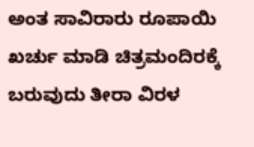ಅಂತ ಸಾವಿರಾರು ರೂಪಾಯಿ ಖರ್ಚು ಮಾಡಿ ಚಿತ್ರಮಂದಿರಕ್ಕೆ ಬರುವುದು ತೀರಾ ವಿರಳ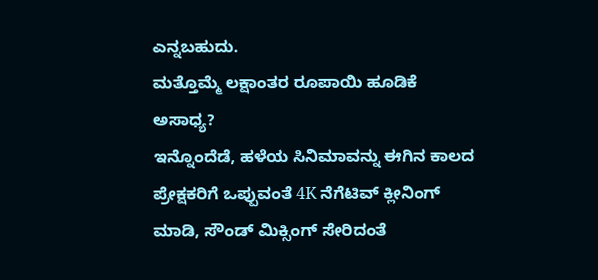ಎನ್ನಬಹುದು.
ಮತ್ತೊಮ್ಮೆ ಲಕ್ಷಾಂತರ ರೂಪಾಯಿ ಹೂಡಿಕೆ ಅಸಾಧ್ಯ?
ಇನ್ನೊಂದೆಡೆ, ಹಳೆಯ ಸಿನಿಮಾವನ್ನು ಈಗಿನ ಕಾಲದ ಪ್ರೇಕ್ಷಕರಿಗೆ ಒಪ್ಪುವಂತೆ 4K ನೆಗೆಟಿವ್ ಕ್ಲೀನಿಂಗ್ ಮಾಡಿ, ಸೌಂಡ್ ಮಿಕ್ಸಿಂಗ್ ಸೇರಿದಂತೆ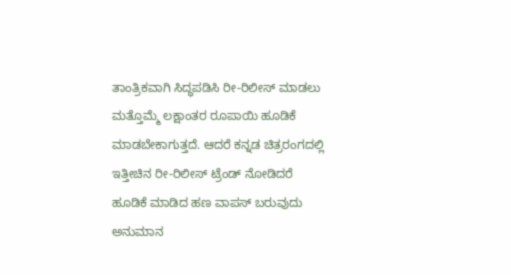ತಾಂತ್ರಿಕವಾಗಿ ಸಿದ್ಧಪಡಿಸಿ ರೀ-ರಿಲೀಸ್ ಮಾಡಲು ಮತ್ತೊಮ್ಮೆ ಲಕ್ಷಾಂತರ ರೂಪಾಯಿ ಹೂಡಿಕೆ ಮಾಡಬೇಕಾಗುತ್ತದೆ. ಆದರೆ ಕನ್ನಡ ಚಿತ್ರರಂಗದಲ್ಲಿ ಇತ್ತೀಚಿನ ರೀ-ರಿಲೀಸ್ ಟ್ರೆಂಡ್ ನೋಡಿದರೆ ಹೂಡಿಕೆ ಮಾಡಿದ ಹಣ ವಾಪಸ್ ಬರುವುದು ಅನುಮಾನ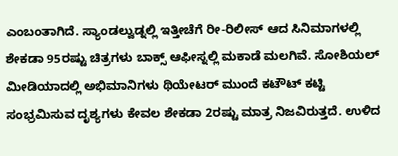ಎಂಬಂತಾಗಿದೆ. ಸ್ಯಾಂಡಲ್ವುಡ್ನಲ್ಲಿ ಇತ್ತೀಚೆಗೆ ರೀ-ರಿಲೀಸ್ ಆದ ಸಿನಿಮಾಗಳಲ್ಲಿ ಶೇಕಡಾ 95ರಷ್ಟು ಚಿತ್ರಗಳು ಬಾಕ್ಸ್ ಆಫೀಸ್ನಲ್ಲಿ ಮಕಾಡೆ ಮಲಗಿವೆ. ಸೋಶಿಯಲ್ ಮೀಡಿಯಾದಲ್ಲಿ ಅಭಿಮಾನಿಗಳು ಥಿಯೇಟರ್ ಮುಂದೆ ಕಟೌಟ್ ಕಟ್ಟಿ ಸಂಭ್ರಮಿಸುವ ದೃಶ್ಯಗಳು ಕೇವಲ ಶೇಕಡಾ 2ರಷ್ಟು ಮಾತ್ರ ನಿಜವಿರುತ್ತದೆ. ಉಳಿದ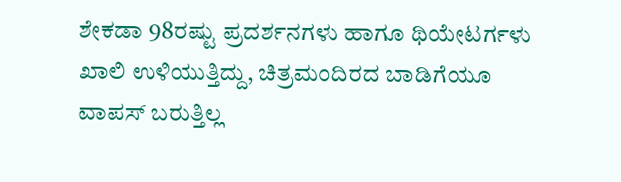ಶೇಕಡಾ 98ರಷ್ಟು ಪ್ರದರ್ಶನಗಳು ಹಾಗೂ ಥಿಯೇಟರ್ಗಳು ಖಾಲಿ ಉಳಿಯುತ್ತಿದ್ದು, ಚಿತ್ರಮಂದಿರದ ಬಾಡಿಗೆಯೂ ವಾಪಸ್ ಬರುತ್ತಿಲ್ಲ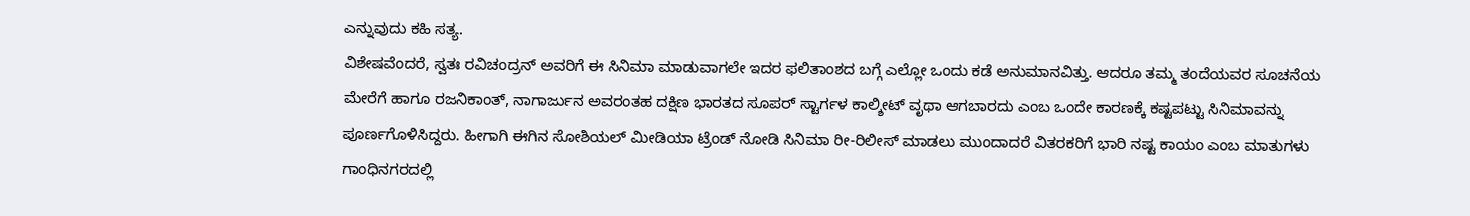ಎನ್ನುವುದು ಕಹಿ ಸತ್ಯ.
ವಿಶೇಷವೆಂದರೆ, ಸ್ವತಃ ರವಿಚಂದ್ರನ್ ಅವರಿಗೆ ಈ ಸಿನಿಮಾ ಮಾಡುವಾಗಲೇ ಇದರ ಫಲಿತಾಂಶದ ಬಗ್ಗೆ ಎಲ್ಲೋ ಒಂದು ಕಡೆ ಅನುಮಾನವಿತ್ತು. ಆದರೂ ತಮ್ಮ ತಂದೆಯವರ ಸೂಚನೆಯ ಮೇರೆಗೆ ಹಾಗೂ ರಜನಿಕಾಂತ್, ನಾಗಾರ್ಜುನ ಅವರಂತಹ ದಕ್ಷಿಣ ಭಾರತದ ಸೂಪರ್ ಸ್ಟಾರ್ಗಳ ಕಾಲ್ಶೀಟ್ ವೃಥಾ ಆಗಬಾರದು ಎಂಬ ಒಂದೇ ಕಾರಣಕ್ಕೆ ಕಷ್ಟಪಟ್ಟು ಸಿನಿಮಾವನ್ನು ಪೂರ್ಣಗೊಳಿಸಿದ್ದರು. ಹೀಗಾಗಿ ಈಗಿನ ಸೋಶಿಯಲ್ ಮೀಡಿಯಾ ಟ್ರೆಂಡ್ ನೋಡಿ ಸಿನಿಮಾ ರೀ-ರಿಲೀಸ್ ಮಾಡಲು ಮುಂದಾದರೆ ವಿತರಕರಿಗೆ ಭಾರಿ ನಷ್ಟ ಕಾಯಂ ಎಂಬ ಮಾತುಗಳು ಗಾಂಧಿನಗರದಲ್ಲಿ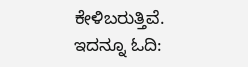ಕೇಳಿಬರುತ್ತಿವೆ.
ಇದನ್ನೂ ಓದಿ: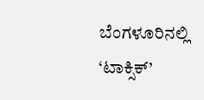ಬೆಂಗಳೂರಿನಲ್ಲಿ ‘ಟಾಕ್ಸಿಕ್’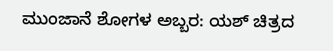ಮುಂಜಾನೆ ಶೋಗಳ ಅಬ್ಬರ: ಯಶ್ ಚಿತ್ರದ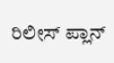ರಿಲೀಸ್ ಪ್ಲಾನ್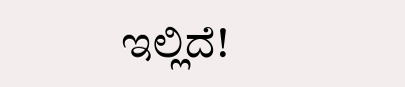ಇಲ್ಲಿದೆ!